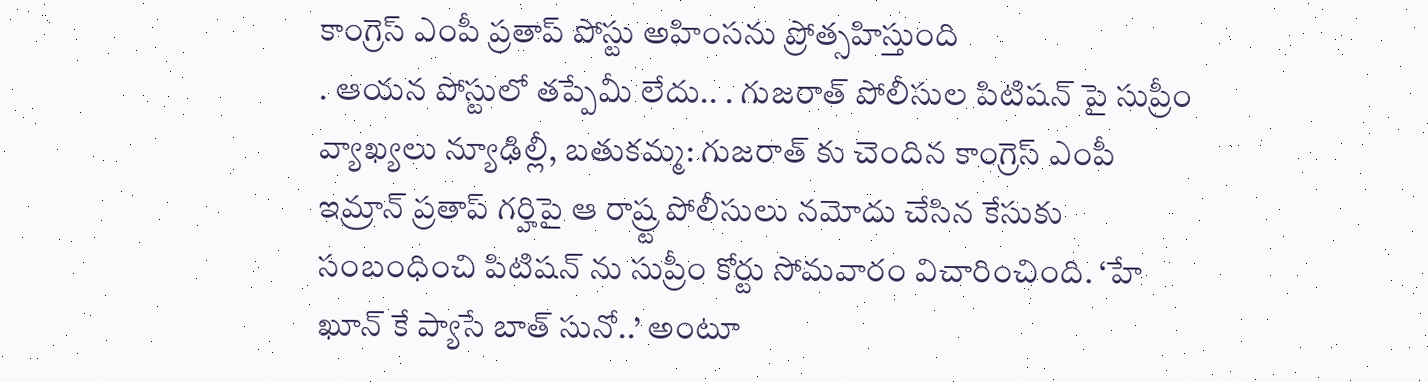కాంగ్రెస్ ఎంపీ ప్రతాప్ పోస్టు అహింసను ప్రోత్సహిస్తుంది
. ఆయన పోస్టులో తప్పేమీ లేదు.. . గుజరాత్ పోలీసుల పిటిషన్ పై సుప్రీం వ్యాఖ్యలు న్యూఢిల్లీ, బతుకమ్మ: గుజరాత్ కు చెందిన కాంగ్రెస్ ఎంపీ ఇమ్రాన్ ప్రతాప్ గర్హిపై ఆ రాష్ర్ట పోలీసులు నమోదు చేసిన కేసుకు సంబంధించి పిటిషన్ ను సుప్రీం కోర్టు సోమవారం విచారించింది. ‘హే ఖూన్ కే ప్యాసే బాత్ సునో..’ అంటూ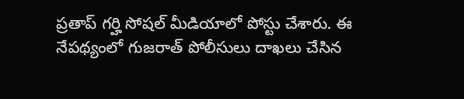ప్రతాప్ గర్హి సోషల్ మీడియాలో పోస్టు చేశారు. ఈ నేపథ్యంలో గుజరాత్ పోలీసులు దాఖలు చేసిన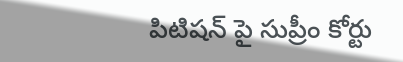పిటిషన్ పై సుప్రీం కోర్టు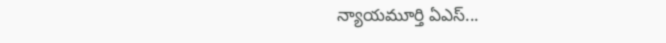న్యాయమూర్తి ఏఎస్...